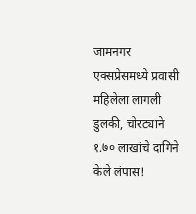जामनगर एक्सप्रेसमध्ये प्रवासी महिलेला लागली डुलकी, चोरट्याने १.७० लाखांचे दागिने केले लंपास!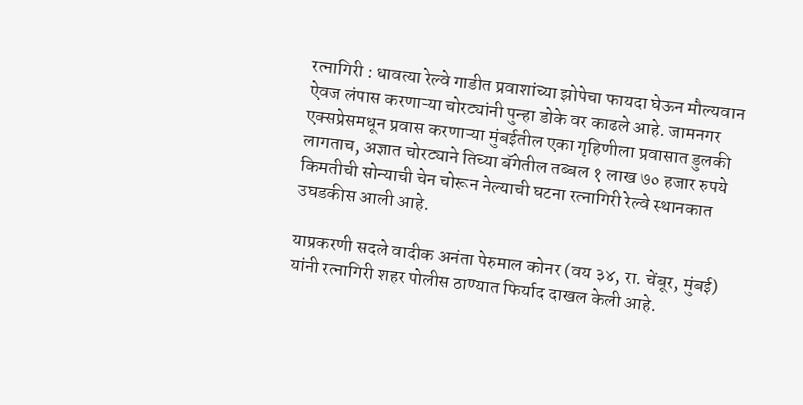रत्नागिरी : धावत्या रेल्वे गाडीत प्रवाशांच्या झोपेचा फायदा घेऊन मौल्यवान ऐवज लंपास करणाऱ्या चोरट्यांनी पुन्हा डोके वर काढले आहे. जामनगर एक्सप्रेसमधून प्रवास करणाऱ्या मुंबईतील एका गृहिणीला प्रवासात डुलकी लागताच, अज्ञात चोरट्याने तिच्या बॅगेतील तब्बल १ लाख ७० हजार रुपये किमतीची सोन्याची चेन चोरून नेल्याची घटना रत्नागिरी रेल्वे स्थानकात उघडकीस आली आहे.

याप्रकरणी सदले वादीक अनंता पेरुमाल कोनर (वय ३४, रा. चेंबूर, मुंबई) यांनी रत्नागिरी शहर पोलीस ठाण्यात फिर्याद दाखल केली आहे.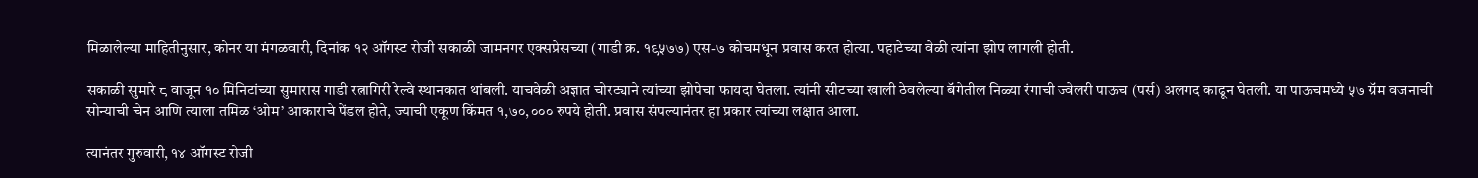मिळालेल्या माहितीनुसार, कोनर या मंगळवारी, दिनांक १२ ऑगस्ट रोजी सकाळी जामनगर एक्सप्रेसच्या (गाडी क्र. १९५७७) एस-७ कोचमधून प्रवास करत होत्या. पहाटेच्या वेळी त्यांना झोप लागली होती.

सकाळी सुमारे ८ वाजून १० मिनिटांच्या सुमारास गाडी रत्नागिरी रेल्वे स्थानकात थांबली. याचवेळी अज्ञात चोरट्याने त्यांच्या झोपेचा फायदा घेतला. त्यांनी सीटच्या खाली ठेवलेल्या बॅगेतील निळ्या रंगाची ज्वेलरी पाऊच (पर्स) अलगद काढून घेतली. या पाऊचमध्ये ५७ ग्रॅम वजनाची सोन्याची चेन आणि त्याला तमिळ ‘ओम’ आकाराचे पेंडल होते, ज्याची एकूण किंमत १,७०,००० रुपये होती. प्रवास संपल्यानंतर हा प्रकार त्यांच्या लक्षात आला.

त्यानंतर गुरुवारी, १४ ऑगस्ट रोजी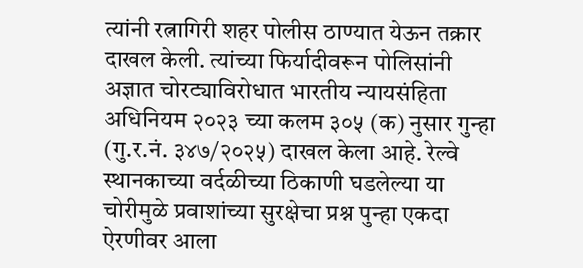त्यांनी रत्नागिरी शहर पोलीस ठाण्यात येऊन तक्रार दाखल केली. त्यांच्या फिर्यादीवरून पोलिसांनी अज्ञात चोरट्याविरोधात भारतीय न्यायसंहिता अधिनियम २०२३ च्या कलम ३०५ (क) नुसार गुन्हा (गु.र.नं. ३४७/२०२५) दाखल केला आहे. रेल्वे स्थानकाच्या वर्दळीच्या ठिकाणी घडलेल्या या चोरीमुळे प्रवाशांच्या सुरक्षेचा प्रश्न पुन्हा एकदा ऐरणीवर आला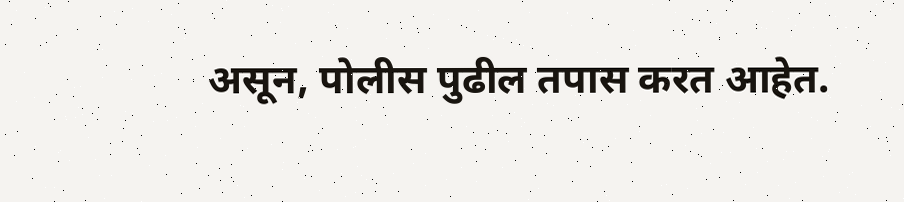असून, पोलीस पुढील तपास करत आहेत.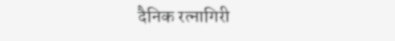दैनिक रत्नागिरी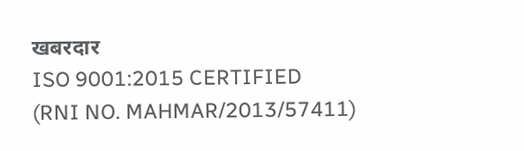खबरदार
ISO 9001:2015 CERTIFIED
(RNI NO. MAHMAR/2013/57411)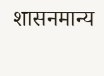शासनमान्य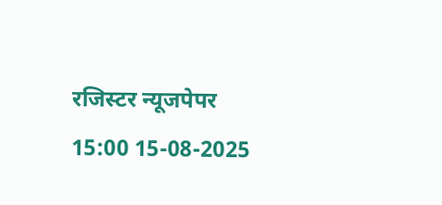रजिस्टर न्यूजपेपर
15:00 15-08-2025